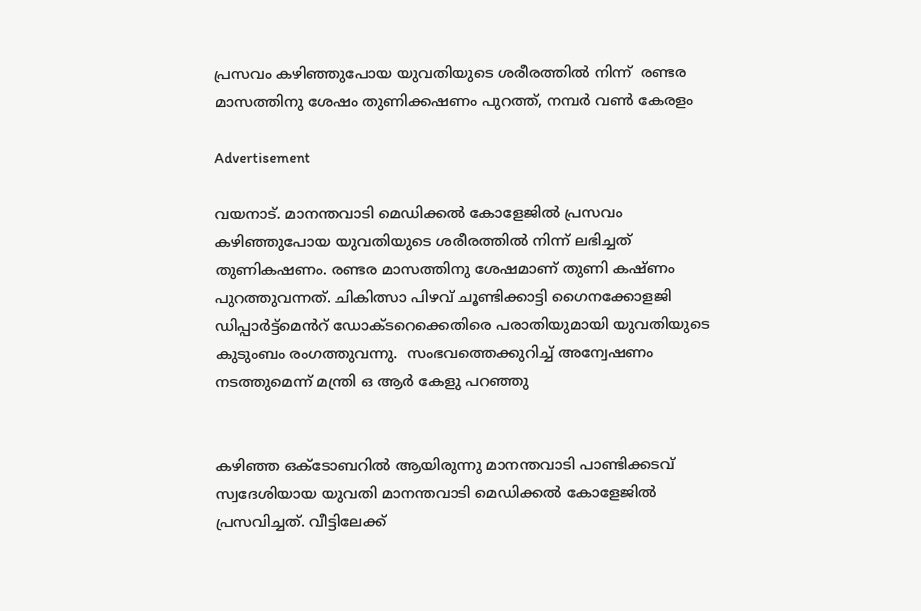പ്രസവം കഴിഞ്ഞുപോയ യുവതിയുടെ ശരീരത്തിൽ നിന്ന്  രണ്ടര മാസത്തിനു ശേഷം തുണിക്കഷണം പുറത്ത്, നമ്പർ വൺ കേരളം

Advertisement

വയനാട്. മാനന്തവാടി മെഡിക്കൽ കോളേജിൽ പ്രസവം കഴിഞ്ഞുപോയ യുവതിയുടെ ശരീരത്തിൽ നിന്ന് ലഭിച്ചത് തുണികഷണം. രണ്ടര മാസത്തിനു ശേഷമാണ് തുണി കഷ്ണം പുറത്തുവന്നത്. ചികിത്സാ പിഴവ് ചൂണ്ടിക്കാട്ടി ഗൈനക്കോളജി ഡിപ്പാർട്ട്മെൻറ് ഡോക്ടറെക്കെതിരെ പരാതിയുമായി യുവതിയുടെ കുടുംബം രംഗത്തുവന്നു.  സംഭവത്തെക്കുറിച്ച് അന്വേഷണം നടത്തുമെന്ന് മന്ത്രി ഒ ആർ കേളു പറഞ്ഞു


കഴിഞ്ഞ ഒക്ടോബറിൽ ആയിരുന്നു മാനന്തവാടി പാണ്ടിക്കടവ് സ്വദേശിയായ യുവതി മാനന്തവാടി മെഡിക്കൽ കോളേജിൽ പ്രസവിച്ചത്. വീട്ടിലേക്ക്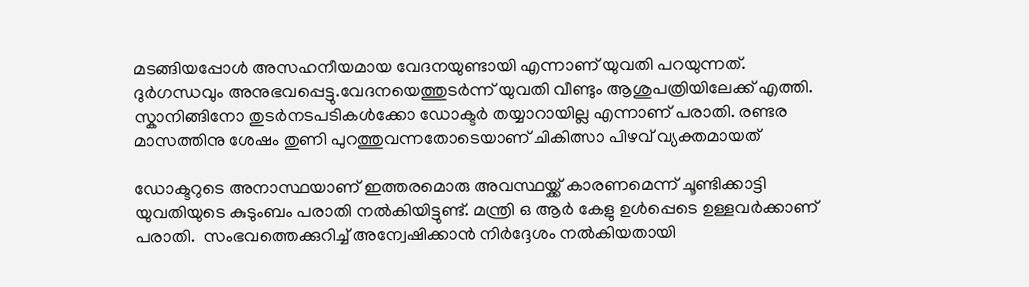മടങ്ങിയപ്പോൾ അസഹനീയമായ വേദനയുണ്ടായി എന്നാണ് യുവതി പറയുന്നത്. ദുർഗന്ധവും അനുഭവപ്പെട്ടു.വേദനയെത്തുടർന്ന് യുവതി വീണ്ടും ആശുപത്രിയിലേക്ക് എത്തി. സ്കാനിങ്ങിനോ തുടർനടപടികൾക്കോ ഡോക്ടർ തയ്യാറായില്ല എന്നാണ് പരാതി. രണ്ടര മാസത്തിനു ശേഷം തുണി പുറത്തുവന്നതോടെയാണ് ചികിത്സാ പിഴവ് വ്യക്തമായത്

ഡോക്ടറുടെ അനാസ്ഥയാണ് ഇത്തരമൊരു അവസ്ഥയ്ക്ക് കാരണമെന്ന് ചൂണ്ടിക്കാട്ടി യുവതിയുടെ കുടുംബം പരാതി നൽകിയിട്ടുണ്ട്. മന്ത്രി ഒ ആർ കേളു ഉൾപ്പെടെ ഉള്ളവർക്കാണ് പരാതി.  സംഭവത്തെക്കുറിച്ച് അന്വേഷിക്കാൻ നിർദ്ദേശം നൽകിയതായി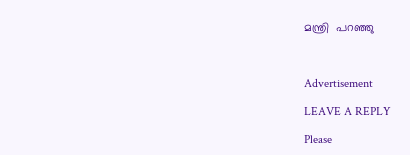മന്ത്രി  പറഞ്ഞു



Advertisement

LEAVE A REPLY

Please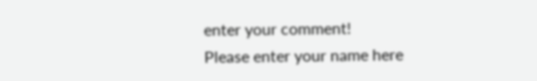enter your comment!
Please enter your name here